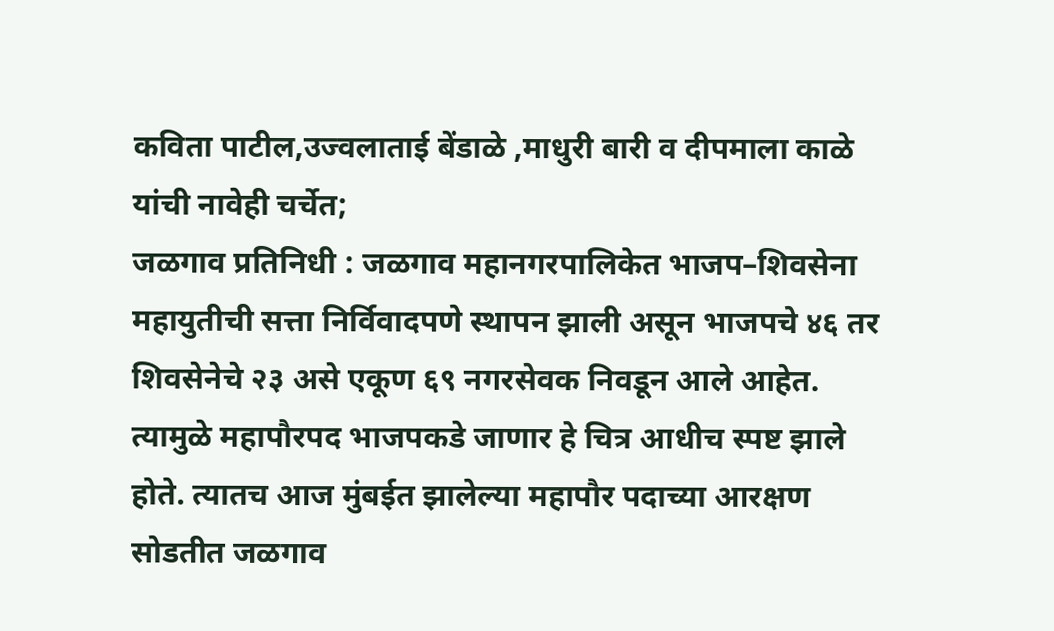कविता पाटील,उज्वलाताई बेंडाळे ,माधुरी बारी व दीपमाला काळे यांची नावेही चर्चेत;
जळगाव प्रतिनिधी : जळगाव महानगरपालिकेत भाजप–शिवसेना महायुतीची सत्ता निर्विवादपणे स्थापन झाली असून भाजपचे ४६ तर शिवसेनेचे २३ असे एकूण ६९ नगरसेवक निवडून आले आहेत. त्यामुळे महापौरपद भाजपकडे जाणार हे चित्र आधीच स्पष्ट झाले होते. त्यातच आज मुंबईत झालेल्या महापौर पदाच्या आरक्षण सोडतीत जळगाव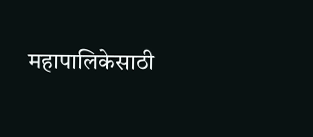महापालिकेसाठी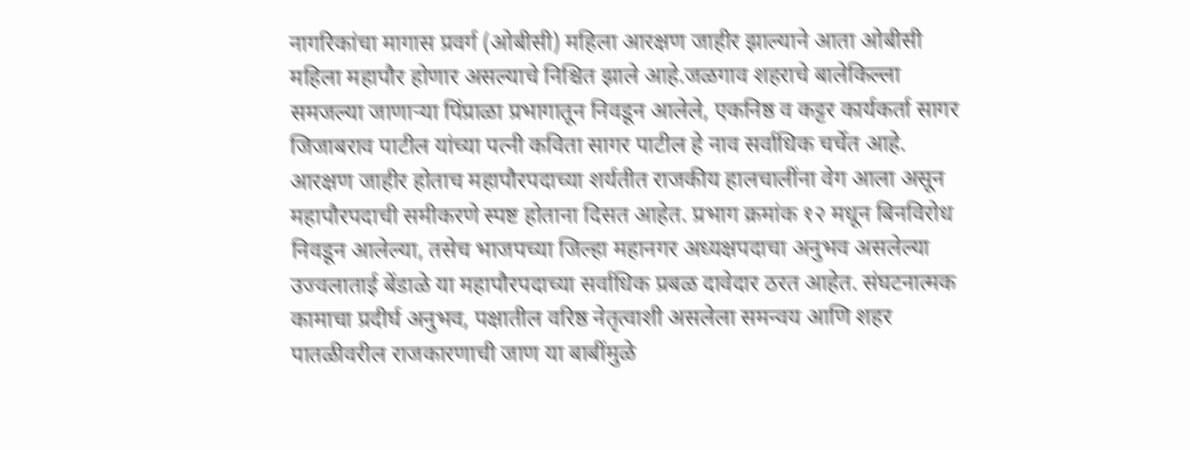नागरिकांचा मागास प्रवर्ग (ओबीसी) महिला आरक्षण जाहीर झाल्याने आता ओबीसी महिला महापौर होणार असल्याचे निश्चित झाले आहे.जळगाव शहराचे बालेकिल्ला समजल्या जाणाऱ्या पिंप्राळा प्रभागातून निवडून आलेले, एकनिष्ठ व कट्टर कार्यकर्ता सागर जिजाबराव पाटील यांच्या पत्नी कविता सागर पाटील हे नाव सर्वाधिक चर्चेत आहे.
आरक्षण जाहीर होताच महापौरपदाच्या शर्यतीत राजकीय हालचालींना वेग आला असून महापौरपदाची समीकरणे स्पष्ट होताना दिसत आहेत. प्रभाग क्रमांक १२ मधून बिनविरोध निवडून आलेल्या, तसेच भाजपच्या जिल्हा महानगर अध्यक्षपदाचा अनुभव असलेल्या उज्वलाताई बेंडाळे या महापौरपदाच्या सर्वाधिक प्रबळ दावेदार ठरत आहेत. संघटनात्मक कामाचा प्रदीर्घ अनुभव, पक्षातील वरिष्ठ नेतृत्वाशी असलेला समन्वय आणि शहर पातळीवरील राजकारणाची जाण या बाबींमुळे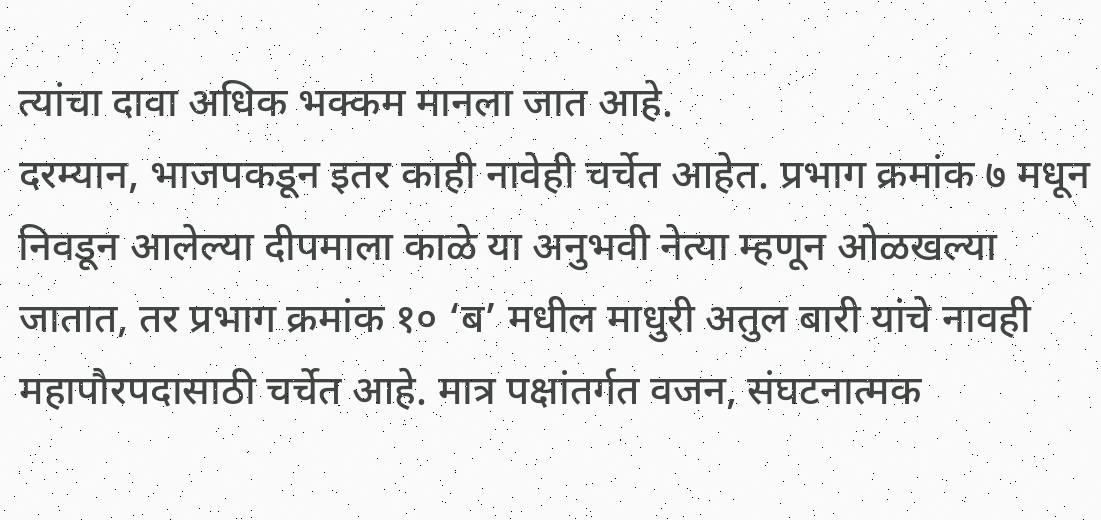त्यांचा दावा अधिक भक्कम मानला जात आहे.
दरम्यान, भाजपकडून इतर काही नावेही चर्चेत आहेत. प्रभाग क्रमांक ७ मधून निवडून आलेल्या दीपमाला काळे या अनुभवी नेत्या म्हणून ओळखल्या जातात, तर प्रभाग क्रमांक १० ‘ब’ मधील माधुरी अतुल बारी यांचे नावही महापौरपदासाठी चर्चेत आहे. मात्र पक्षांतर्गत वजन, संघटनात्मक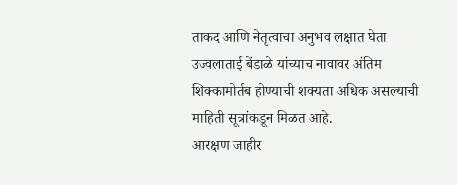ताकद आणि नेतृत्वाचा अनुभव लक्षात घेता उज्वलाताई बेंडाळे यांच्याच नावावर अंतिम शिक्कामोर्तब होण्याची शक्यता अधिक असल्याची माहिती सूत्रांकडून मिळत आहे.
आरक्षण जाहीर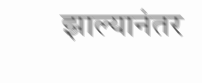झाल्यानंतर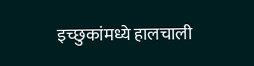इच्छुकांमध्ये हालचाली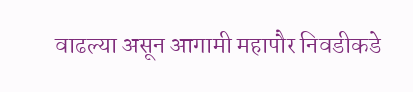वाढल्या असून आगामी महापौर निवडीकडे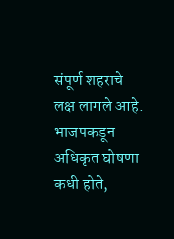संपूर्ण शहराचे लक्ष लागले आहे. भाजपकडून अधिकृत घोषणा कधी होते,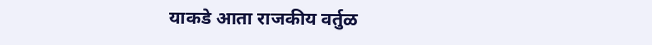याकडे आता राजकीय वर्तुळ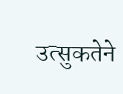उत्सुकतेने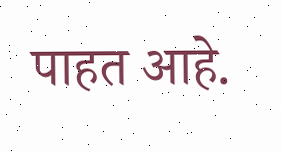पाहत आहे.